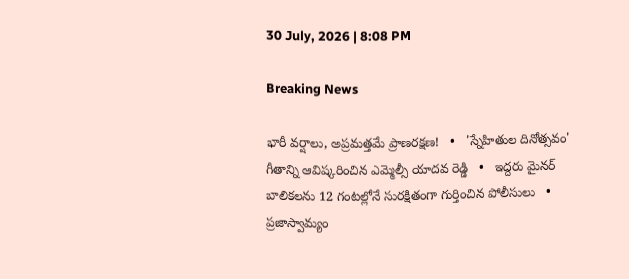30 July, 2026 | 8:08 PM

Breaking News

భారీ వర్షాలు, అప్రమత్తమే ప్రాణరక్షణ!   •   'స్నేహితుల దినోత్సవం' గీతాన్ని ఆవిష్కరించిన ఎమ్మెల్సీ యాదవ రెడ్డి   •   ఇద్దరు మైనర్ బాలికలను 12 గంటల్లోనే సురక్షితంగా గుర్తించిన పోలీసులు   •   ప్రజాస్వామ్యం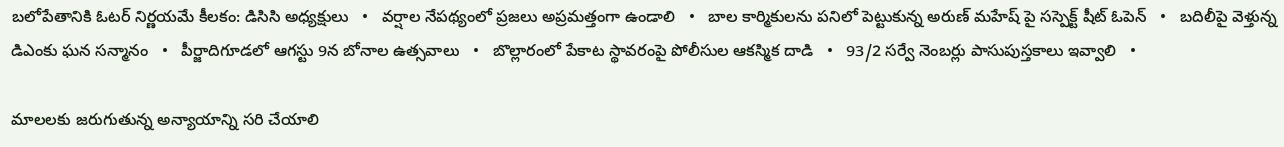బలోపేతానికి ఓటర్ నిర్ణయమే కీలకం: డిసిసి అధ్యక్షులు   •   వర్షాల నేపథ్యంలో ప్రజలు అప్రమత్తంగా ఉండాలి   •   బాల కార్మికులను పనిలో పెట్టుకున్న అరుణ్ మహేష్ పై సస్పెక్ట్ షీట్ ఓపెన్   •   బదిలీపై వెళ్తున్న డిఎంకు ఘన సన్మానం   •   పీర్జాదిగూడలో ఆగస్టు 9న బోనాల ఉత్సవాలు   •   బొల్లారంలో పేకాట స్థావరంపై పోలీసుల ఆకస్మిక దాడి   •   93/2 సర్వే నెంబర్లు పాసుపుస్తకాలు ఇవ్వాలి   •

మాలలకు జరుగుతున్న అన్యాయాన్ని సరి చేయాలి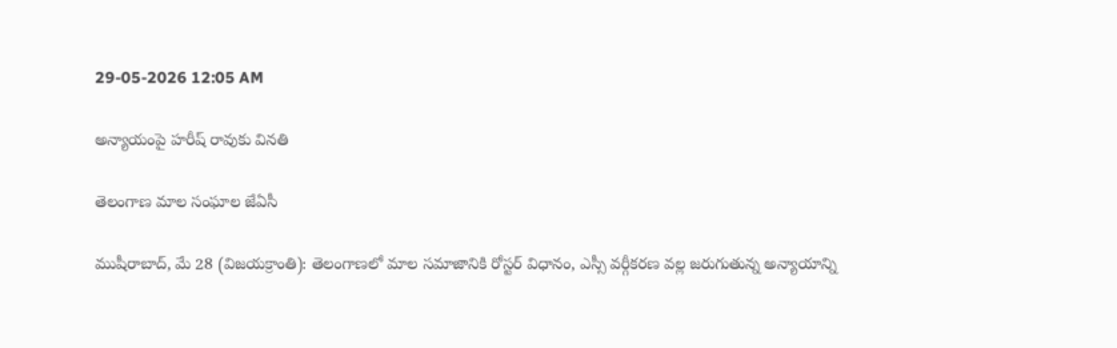29-05-2026 12:05 AM

అన్యాయంపై హరీష్ రావుకు వినతి

తెలంగాణ మాల సంఘాల జేఏసీ

ముషీరాబాద్, మే 28 (విజయక్రాంతి): తెలంగాణలో మాల సమాజానికి రోస్టర్ విధానం, ఎస్సీ వర్గీకరణ వల్ల జరుగుతున్న అన్యాయాన్ని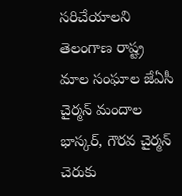సరిచేయాలని తెలంగాణ రాష్ట్ర మాల సంఘాల జేఏసీ చైర్మన్ మందాల భాస్కర్, గౌరవ చైర్మన్ చెరుకు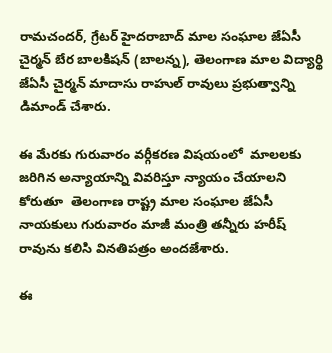రామచందర్, గ్రేటర్ హైదరాబాద్ మాల సంఘాల జేఏసీ చైర్మన్ బేర బాలకిషన్ (బాలన్న), తెలంగాణ మాల విద్యార్థి జేఏసీ చైర్మన్ మాదాసు రాహుల్ రావులు ప్రభుత్వాన్ని డిమాండ్ చేశారు.

ఈ మేరకు గురువారం వర్గీకరణ విషయంలో  మాలలకు జరిగిన అన్యాయాన్ని వివరిస్తూ న్యాయం చేయాలని కోరుతూ  తెలంగాణ రాష్ట్ర మాల సంఘాల జేఏసీ నాయకులు గురువారం మాజీ మంత్రి తన్నీరు హరీష్ రావును కలిసి వినతిపత్రం అందజేశారు.

ఈ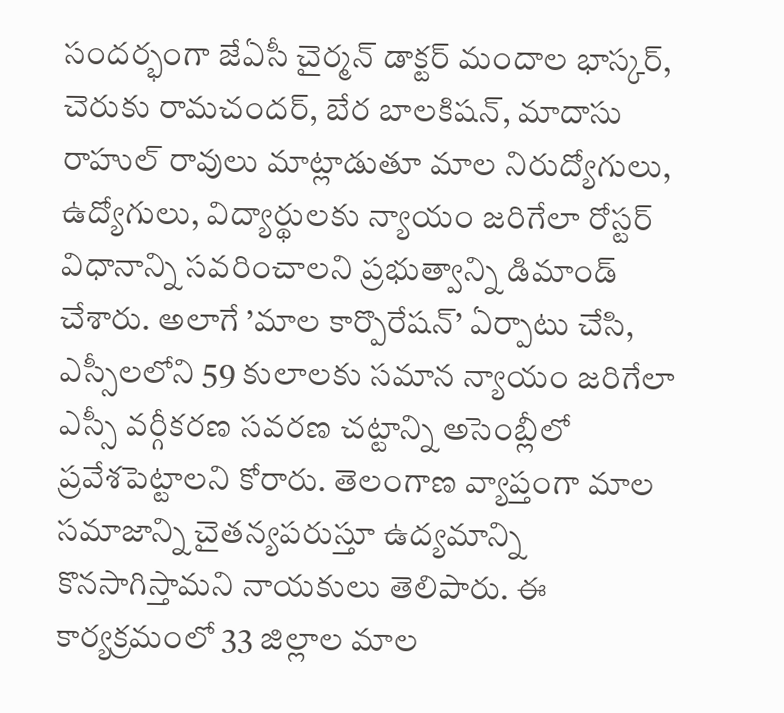సందర్భంగా జేఏసీ చైర్మన్ డాక్టర్ మందాల భాస్కర్, చెరుకు రామచందర్, బేర బాలకిషన్, మాదాసు రాహుల్ రావులు మాట్లాడుతూ మాల నిరుద్యోగులు, ఉద్యోగులు, విద్యార్థులకు న్యాయం జరిగేలా రోస్టర్ విధానాన్ని సవరించాలని ప్రభుత్వాన్ని డిమాండ్ చేశారు. అలాగే ’మాల కార్పొరేషన్’ ఏర్పాటు చేసి, ఎస్సీలలోని 59 కులాలకు సమాన న్యాయం జరిగేలా ఎస్సీ వర్గీకరణ సవరణ చట్టాన్ని అసెంబ్లీలో ప్రవేశపెట్టాలని కోరారు. తెలంగాణ వ్యాప్తంగా మాల సమాజాన్ని చైతన్యపరుస్తూ ఉద్యమాన్ని కొనసాగిస్తామని నాయకులు తెలిపారు. ఈ కార్యక్రమంలో 33 జిల్లాల మాల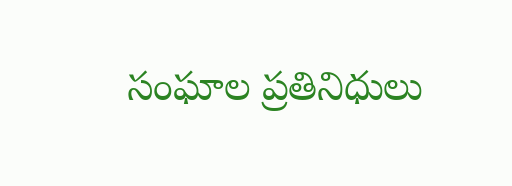సంఘాల ప్రతినిధులు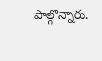పాల్గొన్నారు.